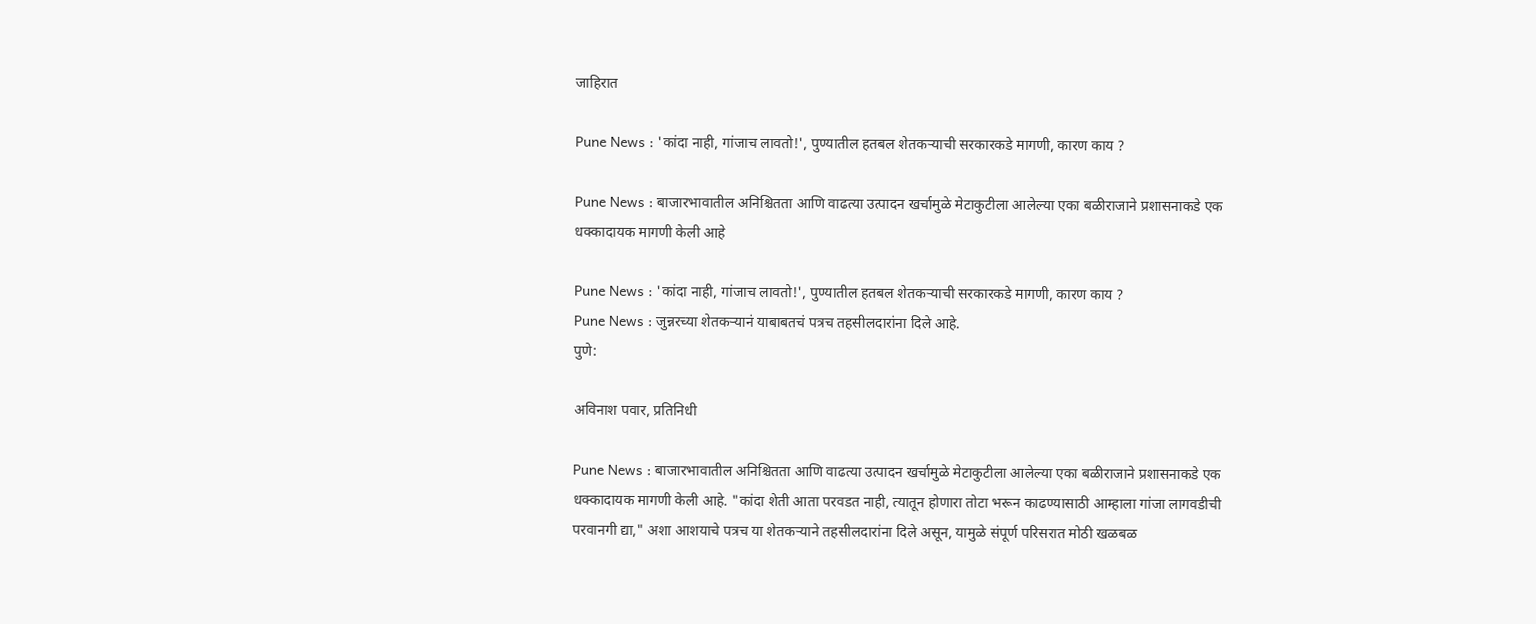जाहिरात

Pune News : 'कांदा नाही, गांजाच लावतो!', पुण्यातील हतबल शेतकऱ्याची सरकारकडे मागणी, कारण काय ?

Pune News : बाजारभावातील अनिश्चितता आणि वाढत्या उत्पादन खर्चामुळे मेटाकुटीला आलेल्या एका बळीराजाने प्रशासनाकडे एक धक्कादायक मागणी केली आहे

Pune News : 'कांदा नाही, गांजाच लावतो!', पुण्यातील हतबल शेतकऱ्याची सरकारकडे मागणी, कारण काय ?
Pune News : जुन्नरच्या शेतकऱ्यानं याबाबतचं पत्रच तहसीलदारांना दिले आहे.
पुणे:

अविनाश पवार, प्रतिनिधी

Pune News : बाजारभावातील अनिश्चितता आणि वाढत्या उत्पादन खर्चामुळे मेटाकुटीला आलेल्या एका बळीराजाने प्रशासनाकडे एक धक्कादायक मागणी केली आहे. "कांदा शेती आता परवडत नाही, त्यातून होणारा तोटा भरून काढण्यासाठी आम्हाला गांजा लागवडीची परवानगी द्या," अशा आशयाचे पत्रच या शेतकऱ्याने तहसीलदारांना दिले असून, यामुळे संपूर्ण परिसरात मोठी खळबळ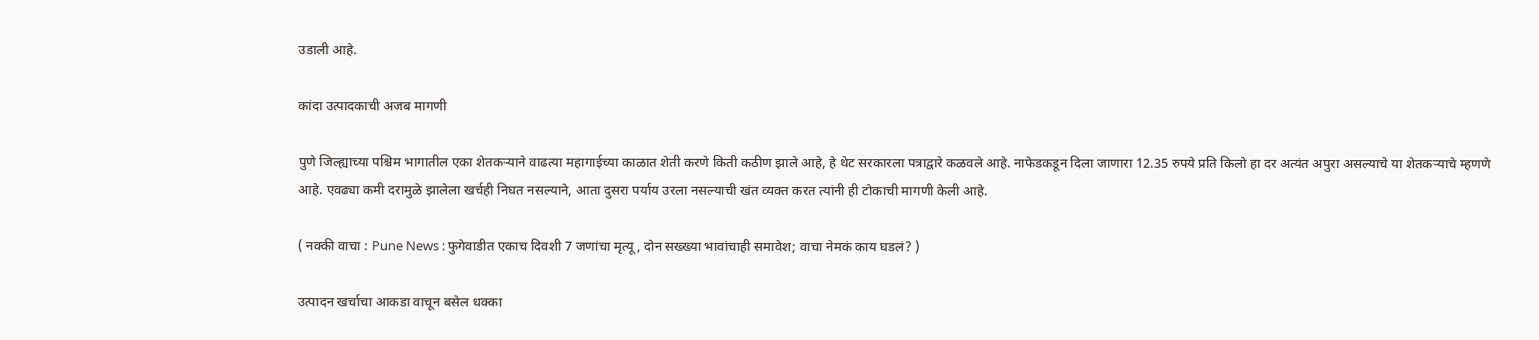उडाली आहे.

कांदा उत्पादकाची अजब मागणी

पुणे जिल्ह्याच्या पश्चिम भागातील एका शेतकऱ्याने वाढत्या महागाईच्या काळात शेती करणे किती कठीण झाले आहे, हे थेट सरकारला पत्राद्वारे कळवले आहे. नाफेडकडून दिला जाणारा 12.35 रुपये प्रति किलो हा दर अत्यंत अपुरा असल्याचे या शेतकऱ्याचे म्हणणे आहे. एवढ्या कमी दरामुळे झालेला खर्चही निघत नसल्याने, आता दुसरा पर्याय उरला नसल्याची खंत व्यक्त करत त्यांनी ही टोकाची मागणी केली आहे.

( नक्की वाचा : Pune News : फुगेवाडीत एकाच दिवशी 7 जणांचा मृत्यू, दोन सख्ख्या भावांचाही समावेश; वाचा नेमकं काय घडलं? )

उत्पादन खर्चाचा आकडा वाचून बसेल धक्का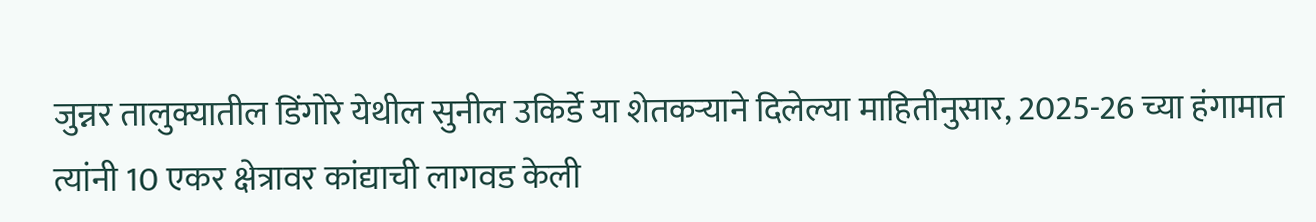जुन्नर तालुक्यातील डिंगोरे येथील सुनील उकिर्डे या शेतकऱ्याने दिलेल्या माहितीनुसार, 2025-26 च्या हंगामात त्यांनी 10 एकर क्षेत्रावर कांद्याची लागवड केली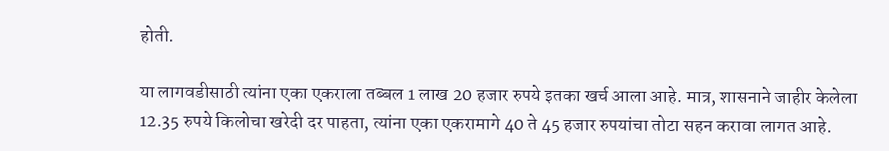होती.

या लागवडीसाठी त्यांना एका एकराला तब्बल 1 लाख 20 हजार रुपये इतका खर्च आला आहे. मात्र, शासनाने जाहीर केलेला 12.35 रुपये किलोचा खरेदी दर पाहता, त्यांना एका एकरामागे 40 ते 45 हजार रुपयांचा तोटा सहन करावा लागत आहे.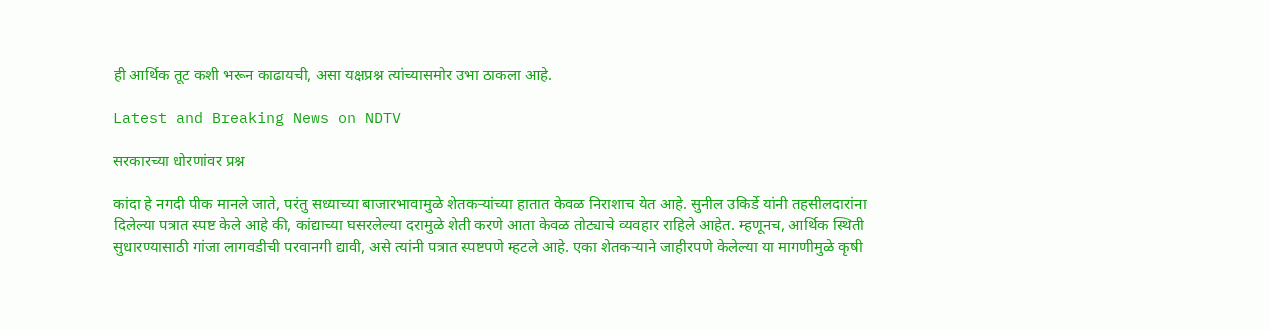ही आर्थिक तूट कशी भरून काढायची, असा यक्षप्रश्न त्यांच्यासमोर उभा ठाकला आहे.

Latest and Breaking News on NDTV

सरकारच्या धोरणांवर प्रश्न

कांदा हे नगदी पीक मानले जाते, परंतु सध्याच्या बाजारभावामुळे शेतकऱ्यांच्या हातात केवळ निराशाच येत आहे. सुनील उकिर्डे यांनी तहसीलदारांना दिलेल्या पत्रात स्पष्ट केले आहे की, कांद्याच्या घसरलेल्या दरामुळे शेती करणे आता केवळ तोट्याचे व्यवहार राहिले आहेत. म्हणूनच, आर्थिक स्थिती सुधारण्यासाठी गांजा लागवडीची परवानगी द्यावी, असे त्यांनी पत्रात स्पष्टपणे म्हटले आहे. एका शेतकऱ्याने जाहीरपणे केलेल्या या मागणीमुळे कृषी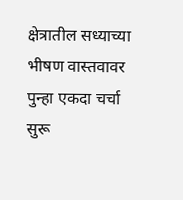क्षेत्रातील सध्याच्या भीषण वास्तवावर पुन्हा एकदा चर्चा सुरू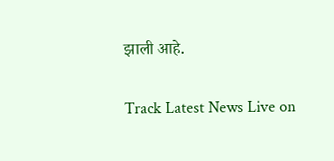झाली आहे.

Track Latest News Live on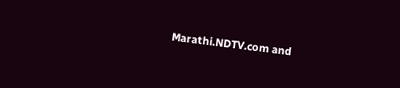Marathi.NDTV.com and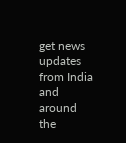get news updates from India and around the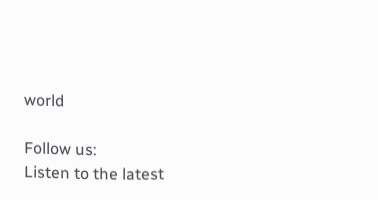world

Follow us:
Listen to the latest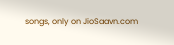songs, only on JioSaavn.com